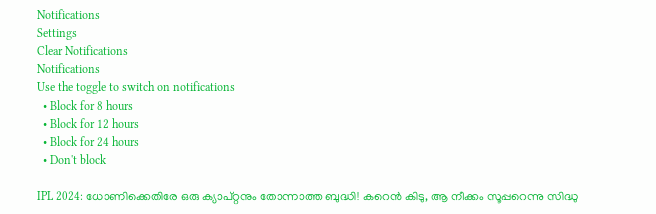Notifications
Settings
Clear Notifications
Notifications
Use the toggle to switch on notifications
  • Block for 8 hours
  • Block for 12 hours
  • Block for 24 hours
  • Don't block

IPL 2024: ധോണിക്കെതിരേ ഒരു ക്യാപ്റ്റനും തോന്നാത്ത ബുദ്ധി! കറെന്‍ കിടു, ആ നീക്കം സൂപ്പറെന്നു സിദ്ധു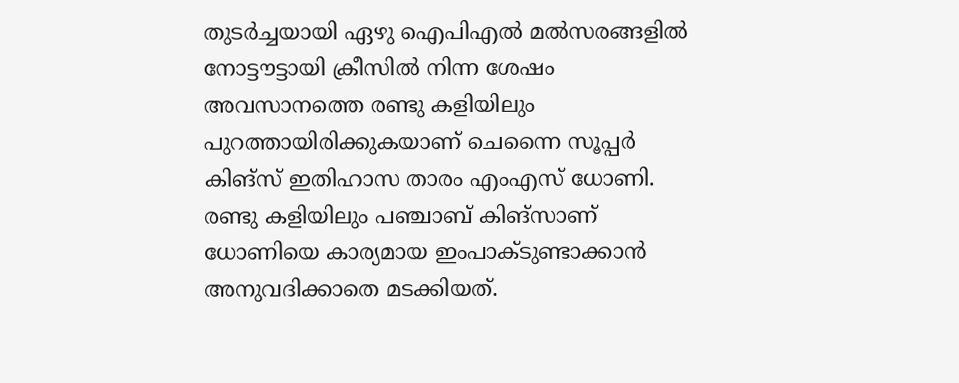തുടര്‍ച്ചയായി ഏഴു ഐപിഎല്‍ മല്‍സരങ്ങളില്‍ നോട്ടൗട്ടായി ക്രീസില്‍ നിന്ന ശേഷം അവസാനത്തെ രണ്ടു കളിയിലും പുറത്തായിരിക്കുകയാണ് ചെന്നൈ സൂപ്പര്‍ കിങ്‌സ് ഇതിഹാസ താരം എംഎസ് ധോണി. രണ്ടു കളിയിലും പഞ്ചാബ് കിങ്‌സാണ് ധോണിയെ കാര്യമായ ഇംപാക്ടുണ്ടാക്കാന്‍ അനുവദിക്കാതെ മടക്കിയത്.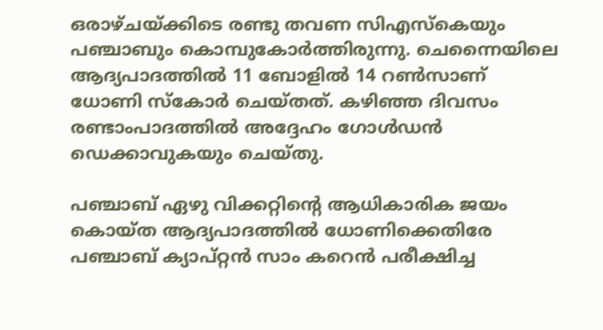ഒരാഴ്ചയ്ക്കിടെ രണ്ടു തവണ സിഎസ്‌കെയും പഞ്ചാബും കൊമ്പുകോര്‍ത്തിരുന്നു. ചെന്നൈയിലെ ആദ്യപാദത്തില്‍ 11 ബോളില്‍ 14 റണ്‍സാണ് ധോണി സ്‌കോര്‍ ചെയ്തത്. കഴിഞ്ഞ ദിവസം രണ്ടാംപാദത്തില്‍ അദ്ദേഹം ഗോള്‍ഡന്‍ ഡെക്കാവുകയും ചെയ്തു.

പഞ്ചാബ് ഏഴു വിക്കറ്റിന്റെ ആധികാരിക ജയം കൊയ്ത ആദ്യപാദത്തില്‍ ധോണിക്കെതിരേ പഞ്ചാബ് ക്യാപ്റ്റന്‍ സാം കറെന്‍ പരീക്ഷിച്ച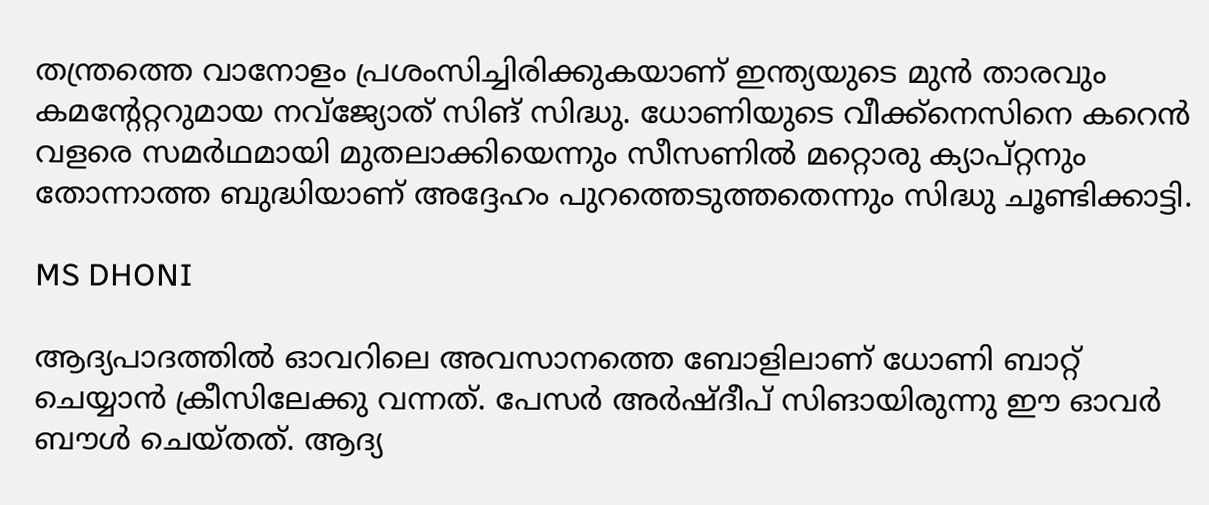തന്ത്രത്തെ വാനോളം പ്രശംസിച്ചിരിക്കുകയാണ് ഇന്ത്യയുടെ മുന്‍ താരവും കമന്റേറ്ററുമായ നവ്‌ജ്യോത് സിങ് സിദ്ധു. ധോണിയുടെ വീക്ക്‌നെസിനെ കറെന്‍ വളരെ സമര്‍ഥമായി മുതലാക്കിയെന്നും സീസണില്‍ മറ്റൊരു ക്യാപ്റ്റനും തോന്നാത്ത ബുദ്ധിയാണ് അദ്ദേഹം പുറത്തെടുത്തതെന്നും സിദ്ധു ചൂണ്ടിക്കാട്ടി.

MS DHONI

ആദ്യപാദത്തില്‍ ഓവറിലെ അവസാനത്തെ ബോളിലാണ് ധോണി ബാറ്റ് ചെയ്യാന്‍ ക്രീസിലേക്കു വന്നത്. പേസര്‍ അര്‍ഷ്ദീപ് സിങായിരുന്നു ഈ ഓവര്‍ ബൗള്‍ ചെയ്തത്. ആദ്യ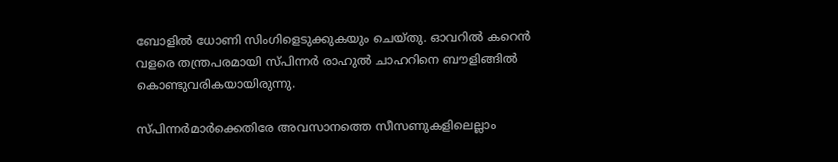ബോളില്‍ ധോണി സിംഗിളെടുക്കുകയും ചെയ്തു. ഓവറില്‍ കറെന്‍ വളരെ തന്ത്രപരമായി സ്പിന്നര്‍ രാഹുല്‍ ചാഹറിനെ ബൗളിങ്ങില്‍ കൊണ്ടുവരികയായിരുന്നു.

സ്പിന്നര്‍മാര്‍ക്കെതിരേ അവസാനത്തെ സീസണുകളിലെല്ലാം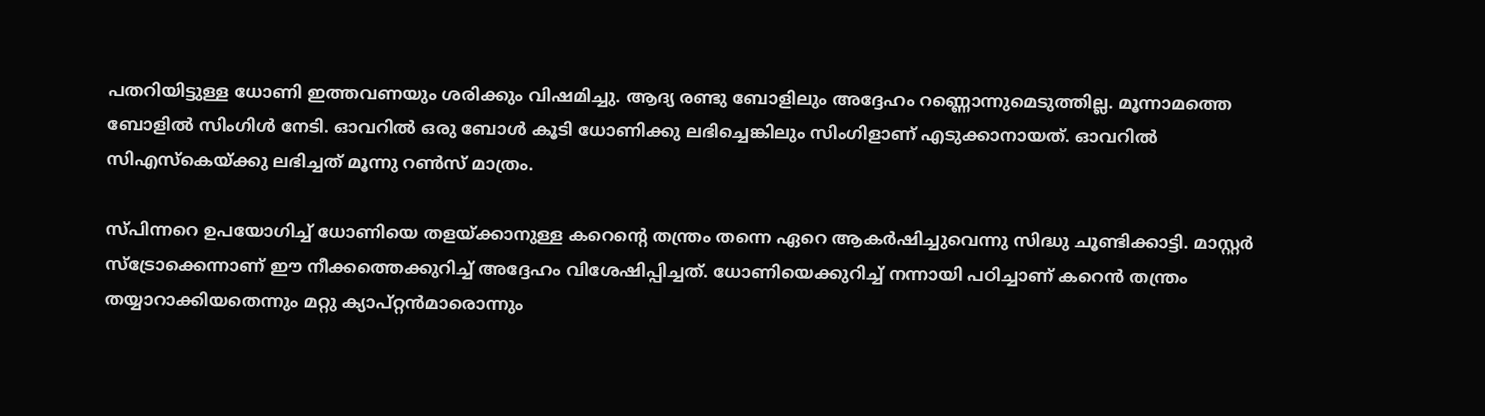പതറിയിട്ടുള്ള ധോണി ഇത്തവണയും ശരിക്കും വിഷമിച്ചു. ആദ്യ രണ്ടു ബോളിലും അദ്ദേഹം റണ്ണൊന്നുമെടുത്തില്ല. മൂന്നാമത്തെ ബോളില്‍ സിംഗിള്‍ നേടി. ഓവറില്‍ ഒരു ബോള്‍ കൂടി ധോണിക്കു ലഭിച്ചെങ്കിലും സിംഗിളാണ് എടുക്കാനായത്. ഓവറില്‍ സിഎസ്‌കെയ്ക്കു ലഭിച്ചത് മൂന്നു റണ്‍സ് മാത്രം.

സ്പിന്നറെ ഉപയോഗിച്ച് ധോണിയെ തളയ്ക്കാനുള്ള കറെന്റെ തന്ത്രം തന്നെ ഏറെ ആകര്‍ഷിച്ചുവെന്നു സിദ്ധു ചൂണ്ടിക്കാട്ടി. മാസ്റ്റര്‍ സ്‌ട്രോക്കെന്നാണ് ഈ നീക്കത്തെക്കുറിച്ച് അദ്ദേഹം വിശേഷിപ്പിച്ചത്. ധോണിയെക്കുറിച്ച് നന്നായി പഠിച്ചാണ് കറെന്‍ തന്ത്രം തയ്യാറാക്കിയതെന്നും മറ്റു ക്യാപ്റ്റന്‍മാരൊന്നും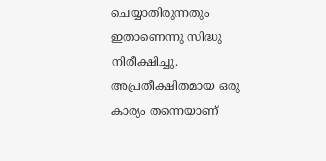ചെയ്യാതിരുന്നതും ഇതാണെന്നു സിദ്ധു നിരീക്ഷിച്ചു. അപ്രതീക്ഷിതമായ ഒരു കാര്യം തന്നെയാണ്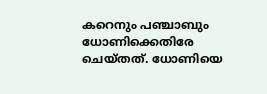കറെനും പഞ്ചാബും ധോണിക്കെതിരേ ചെയ്തത്. ധോണിയെ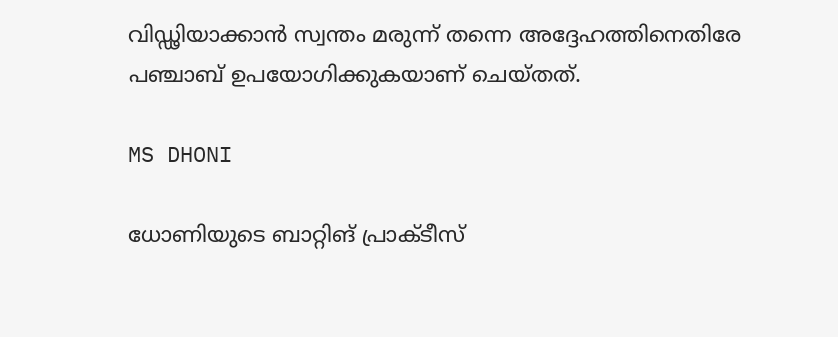വിഡ്ഢിയാക്കാന്‍ സ്വന്തം മരുന്ന് തന്നെ അദ്ദേഹത്തിനെതിരേ പഞ്ചാബ് ഉപയോഗിക്കുകയാണ് ചെയ്തത്.

MS DHONI

ധോണിയുടെ ബാറ്റിങ് പ്രാക്ടീസ്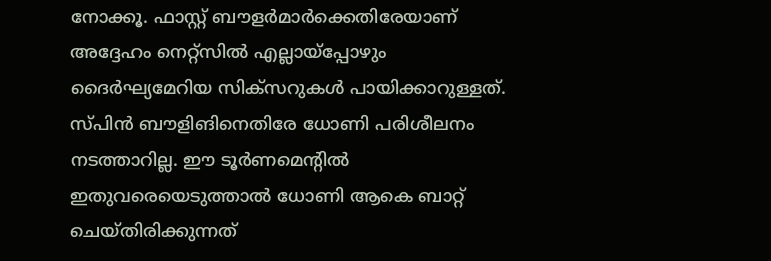നോക്കൂ. ഫാസ്റ്റ് ബൗളര്‍മാര്‍ക്കെതിരേയാണ് അദ്ദേഹം നെറ്റ്‌സില്‍ എല്ലായ്‌പ്പോഴും ദൈര്‍ഘ്യമേറിയ സിക്‌സറുകള്‍ പായിക്കാറുള്ളത്. സ്പിന്‍ ബൗളിങിനെതിരേ ധോണി പരിശീലനം നടത്താറില്ല. ഈ ടൂര്‍ണമെന്റില്‍ ഇതുവരെയെടുത്താല്‍ ധോണി ആകെ ബാറ്റ് ചെയ്തിരിക്കുന്നത്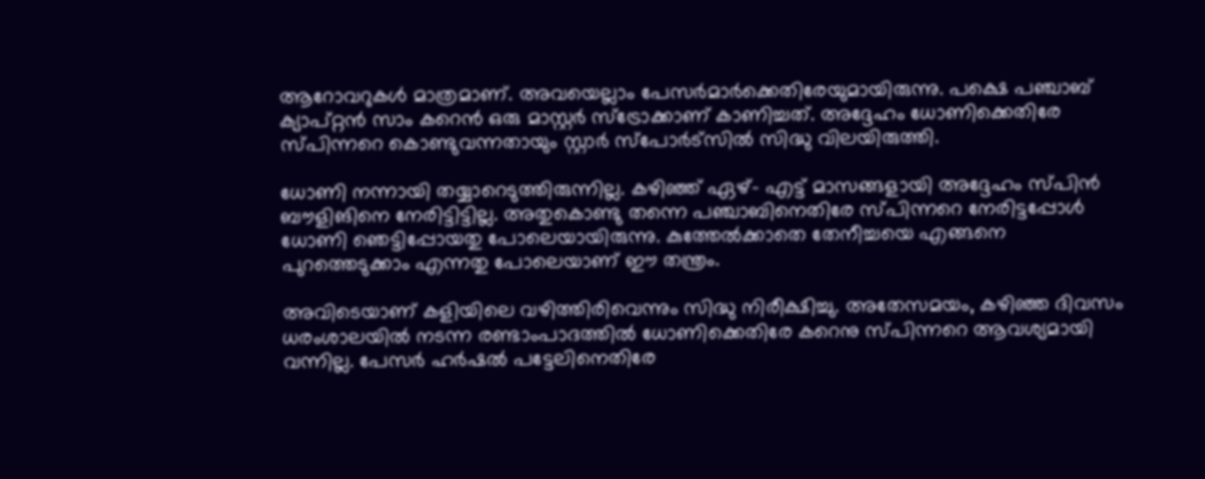ആറോവറുകള്‍ മാത്രമാണ്. അവയെല്ലാം പേസര്‍മാര്‍ക്കെതിരേയുമായിരുന്നു. പക്ഷെ പഞ്ചാബ് ക്യാപ്റ്റന്‍ സാം കറെന്‍ ഒരു മാസ്റ്റര്‍ സ്‌ട്രോക്കാണ് കാണിച്ചത്. അദ്ദേഹം ധോണിക്കെതിരേ സ്പിന്നറെ കൊണ്ടുവന്നതായും സ്റ്റാര്‍ സ്‌പോര്‍ട്‌സില്‍ സിദ്ധു വിലയിരുത്തി.

ധോണി നന്നായി തയ്യാറെടുത്തിരുന്നില്ല. കഴിഞ്ഞ് ഏഴ്- എട്ട് മാസങ്ങളായി അദ്ദേഹം സ്പിന്‍ ബൗളിങിനെ നേരിട്ടിട്ടില്ല. അതുകൊണ്ടു തന്നെ പഞ്ചാബിനെതിരേ സ്പിന്നറെ നേരിട്ടപ്പോള്‍ ധോണി ഞെട്ടിപ്പോയതു പോലെയായിരുന്നു. കുത്തേല്‍ക്കാതെ തേനീച്ചയെ എങ്ങനെ പുറത്തെടുക്കാം എന്നതു പോലെയാണ് ഈ തന്ത്രം.

അവിടെയാണ് കളിയിലെ വഴിത്തിരിവെന്നും സിദ്ധു നിരീക്ഷിച്ചു. അതേസമയം, കഴിഞ്ഞ ദിവസം ധരംശാലയില്‍ നടന്ന രണ്ടാംപാദത്തില്‍ ധോണിക്കെതിരേ കറെനു സ്പിന്നറെ ആവശ്യമായി വന്നില്ല. പേസര്‍ ഹര്‍ഷല്‍ പട്ടേലിനെതിരേ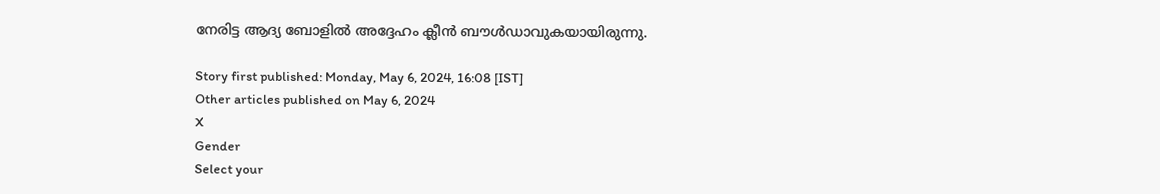നേരിട്ട ആദ്യ ബോളില്‍ അദ്ദേഹം ക്ലീന്‍ ബൗള്‍ഡാവുകയായിരുന്നു.

Story first published: Monday, May 6, 2024, 16:08 [IST]
Other articles published on May 6, 2024
X
Gender
Select your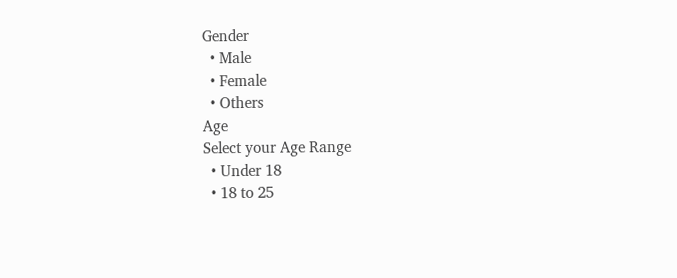Gender
  • Male
  • Female
  • Others
Age
Select your Age Range
  • Under 18
  • 18 to 25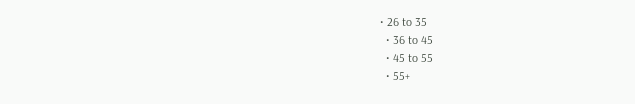• 26 to 35
  • 36 to 45
  • 45 to 55
  • 55+